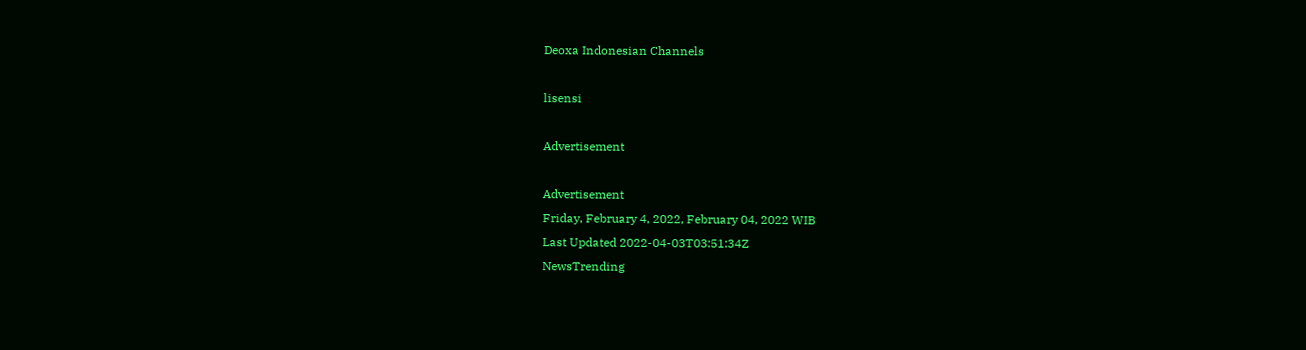Deoxa Indonesian Channels

lisensi

Advertisement

Advertisement
Friday, February 4, 2022, February 04, 2022 WIB
Last Updated 2022-04-03T03:51:34Z
NewsTrending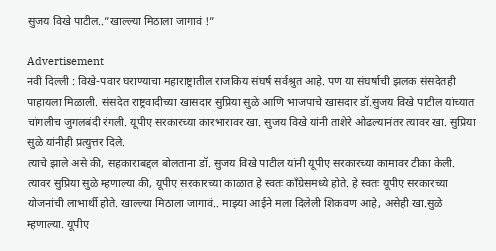सुजय विखे पाटील..”खाल्ल्या मिठाला जागावं !”

Advertisement
नवी दिल्ली : विखे-पवार घराण्याचा महाराष्ट्रातील राजकिय संघर्ष सर्वश्रुत आहे. पण या संघर्षाची झलक संसदेतही पाहायला मिळाली. संसदेत राष्ट्रवादीच्या खासदार सुप्रिया सुळे आणि भाजपाचे खासदार डॉ.सुजय विखे पाटील यांच्यात चांगलीच जुगलबंदी रंगली. यूपीए सरकारच्या कारभारावर खा. सुजय विखे यांनी ताशेरे ओढल्यानंतर त्यावर खा. सुप्रिया सुळे यांनीही प्रत्युत्तर दिले.
त्याचे झाले असे की, सहकाराबद्दल बोलताना डॉ. सुजय विखे पाटील यांनी यूपीए सरकारच्या कामावर टीका केली. त्यावर सुप्रिया सुळे म्हणाल्या की, यूपीए सरकारच्या काळात हे स्वतः काँग्रेसमध्ये होते. हे स्वतः यूपीए सरकारच्या योजनांची लाभार्थी होते. खाल्ल्या मिठाला जागावं.. माझ्या आईने मला दिलेली शिकवण आहे, असेही खा.सुळे म्हणाल्या. यूपीए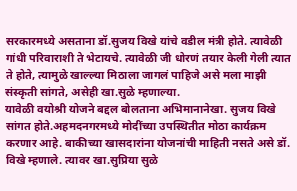सरकारमध्ये असताना डॉ.सुजय विखे यांचे वडील मंत्री होते. त्यावेळी गांधी परिवाराशी ते भेटायचे. त्यावेळी जी धोरणं तयार केली गेली त्यात ते होते, त्यामुळे खाल्ल्या मिठाला जागलं पाहिजे असे मला माझी संस्कृती सांगते, असेही खा.सुळे म्हणाल्या.
यावेळी वयोश्री योजने बद्दल बोलताना अभिमानानेखा. सुजय विखे सांगत होते.अहमदनगरमध्ये मोदींच्या उपस्थितीत मोठा कार्यक्रम करणार आहे. बाकीच्या खासदारांना योजनांची माहिती नसते असे डॉ. विखे म्हणाले. त्यावर खा.सुप्रिया सुळे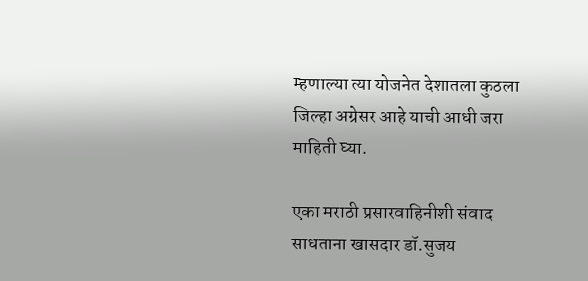म्हणाल्या त्या योजनेत देशातला कुठला जिल्हा अग्रेसर आहे याची आधी जरा माहिती घ्या.

एका मराठी प्रसारवाहिनीशी संवाद साधताना खासदार डॉ.सुजय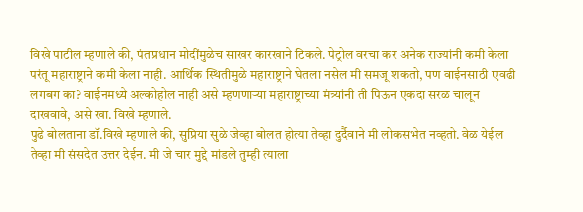विखे पाटील म्हणाले की, पंतप्रधान मोदींमुळेच साखर कारखाने टिकले. पेट्रोल वरचा कर अनेक राज्यांनी कमी केला परंतू महाराष्ट्राने कमी केला नाही. आर्थिक स्थितीमुळे महाराष्ट्राने घेतला नसेल मी समजू शकतो, पण वाईनसाठी एवढी लगबग का? वाईनमध्ये अल्कोहोल नाही असे म्हणणाऱ्या महाराष्ट्राच्या मंत्र्यांनी ती पिऊन एकदा सरळ चालून दाखवावे, असे खा. विखे म्हणाले.
पुढे बोलताना डॉ.विखे म्हणाले की, सुप्रिया सुळे जेव्हा बोलत होत्या तेव्हा दुर्दैवाने मी लोकसभेत नव्हतो. वेळ येईल तेव्हा मी संसदेत उत्तर देईन. मी जे चार मुद्दे मांडले तुम्ही त्याला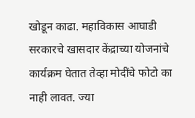खोडून काढा. महाविकास आघाडी सरकारचे खासदार केंद्राच्या योजनांचे कार्यक्रम घेतात तेव्हा मोदींचे फोटो का नाही लावत. ज्या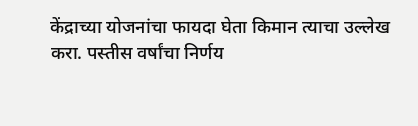केंद्राच्या योजनांचा फायदा घेता किमान त्याचा उल्लेख करा. पस्तीस वर्षांचा निर्णय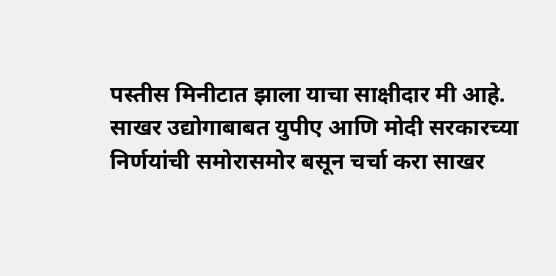पस्तीस मिनीटात झाला याचा साक्षीदार मी आहे. साखर उद्योगाबाबत युपीए आणि मोदी सरकारच्या निर्णयांची समोरासमोर बसून चर्चा करा साखर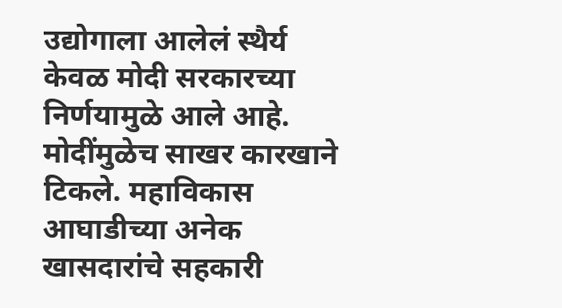उद्योगाला आलेलं स्थैर्य केवळ मोदी सरकारच्या निर्णयामुळे आले आहे. मोदींमुळेच साखर कारखाने टिकले. महाविकास आघाडीच्या अनेक खासदारांचे सहकारी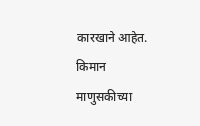कारखाने आहेत. किमान माणुसकीच्या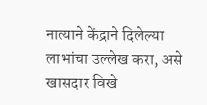नात्याने केंद्राने दिलेल्या लाभांचा उल्लेख करा, असे खासदार विखे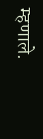म्हणाले.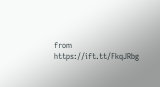from https://ift.tt/FkqJRbg